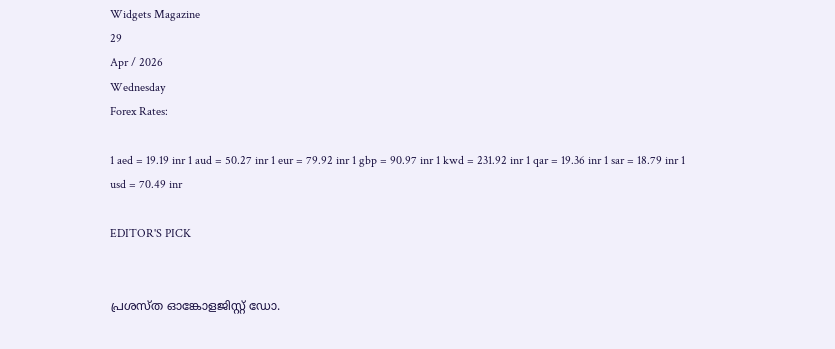Widgets Magazine
29
Apr / 2026
Wednesday
Forex Rates:

1 aed = 19.19 inr 1 aud = 50.27 inr 1 eur = 79.92 inr 1 gbp = 90.97 inr 1 kwd = 231.92 inr 1 qar = 19.36 inr 1 sar = 18.79 inr 1 usd = 70.49 inr

EDITOR'S PICK


പ്രശസ്ത ഓങ്കോളജിസ്റ്റ് ഡോ.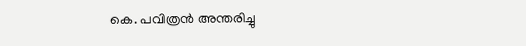കെ. പവിത്രൻ അന്തരിച്ചു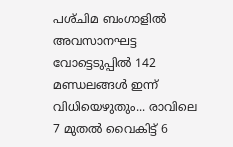പശ്‌ചിമ ബംഗാളിൽ അവസാനഘട്ട വോട്ടെടുപ്പിൽ 142 മണ്ഡലങ്ങൾ ഇന്ന് വിധിയെഴുതും... രാവിലെ 7 മുതൽ വൈകിട്ട് 6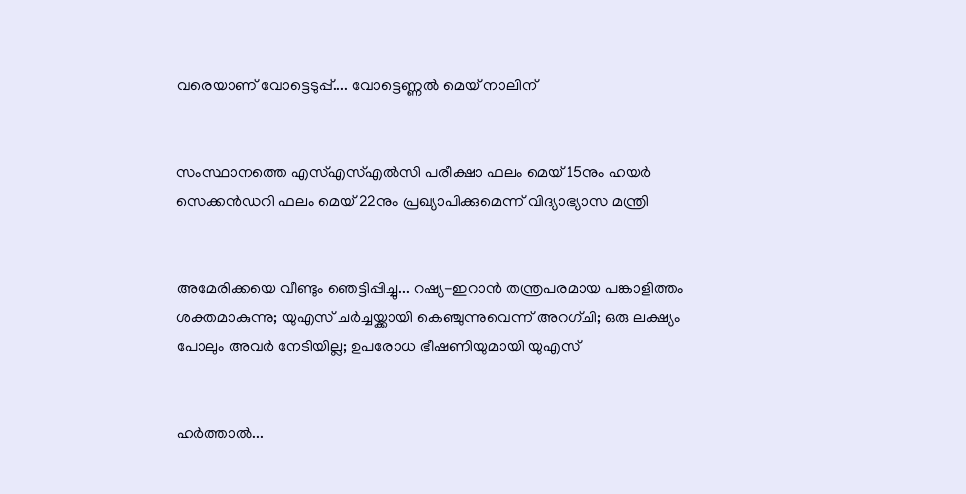വരെയാണ് വോട്ടെടുപ്പ്.... വോട്ടെണ്ണൽ മെയ് നാലിന്


സംസ്ഥാനത്തെ എസ്എസ്എൽസി പരീക്ഷാ ഫലം മെയ് 15നും ഹയർ സെക്കൻഡറി ഫലം മെയ് 22നും പ്രഖ്യാപിക്കുമെന്ന് വിദ്യാഭ്യാസ മന്ത്രി


അമേരിക്കയെ വീണ്ടും ഞെട്ടിപ്പിച്ചു... റഷ്യ-ഇറാൻ തന്ത്രപരമായ പങ്കാളിത്തം ശക്തമാകുന്നു; യുഎസ് ചർച്ചയ്ക്കായി കെഞ്ചുന്നുവെന്ന് അറഗ്ചി; ഒരു ലക്ഷ്യം പോലും അവർ നേടിയില്ല; ഉപരോധ ഭീഷണിയുമായി യുഎസ്


ഹര്‍ത്താല്‍...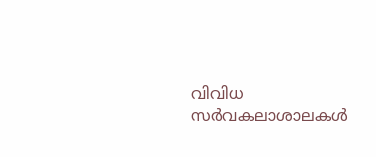വിവിധ സർവകലാശാലകൾ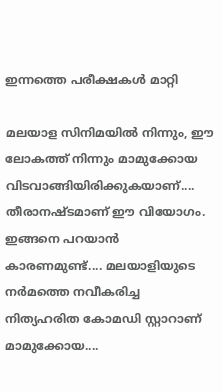ഇന്നത്തെ പരീക്ഷകൾ മാറ്റി

മലയാള സിനിമയില്‍ നിന്നും, ഈ ലോകത്ത് നിന്നും മാമുക്കോയ വിടവാങ്ങിയിരിക്കുകയാണ്.... തീരാനഷ്ടമാണ് ഈ വിയോഗം. ഇങ്ങനെ പറയാന്‍ കാരണമുണ്ട്.... മലയാളിയുടെ നര്‍മത്തെ നവീകരിച്ച നിത്യഹരിത കോമഡി സ്റ്റാറാണ് മാമുക്കോയ....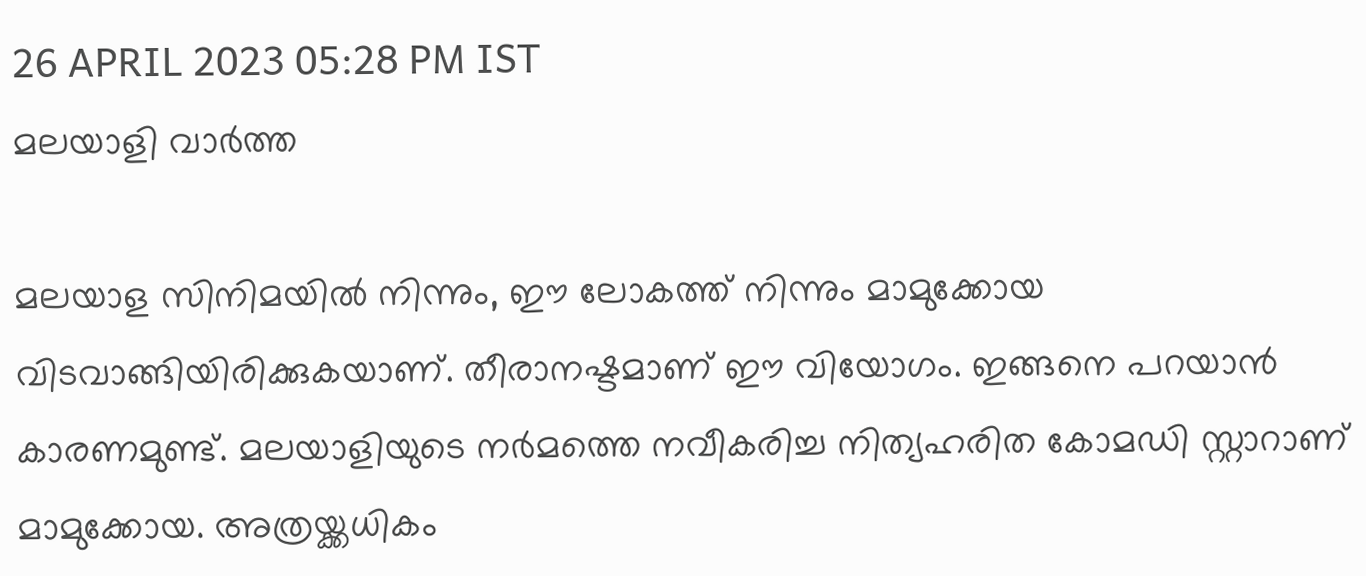26 APRIL 2023 05:28 PM IST
മലയാളി വാര്‍ത്ത

മലയാള സിനിമയില്‍ നിന്നും, ഈ ലോകത്ത് നിന്നും മാമുക്കോയ വിടവാങ്ങിയിരിക്കുകയാണ്. തീരാനഷ്ടമാണ് ഈ വിയോഗം. ഇങ്ങനെ പറയാന്‍ കാരണമുണ്ട്. മലയാളിയുടെ നര്‍മത്തെ നവീകരിച്ച നിത്യഹരിത കോമഡി സ്റ്റാറാണ് മാമുക്കോയ. അത്രയ്ക്കധികം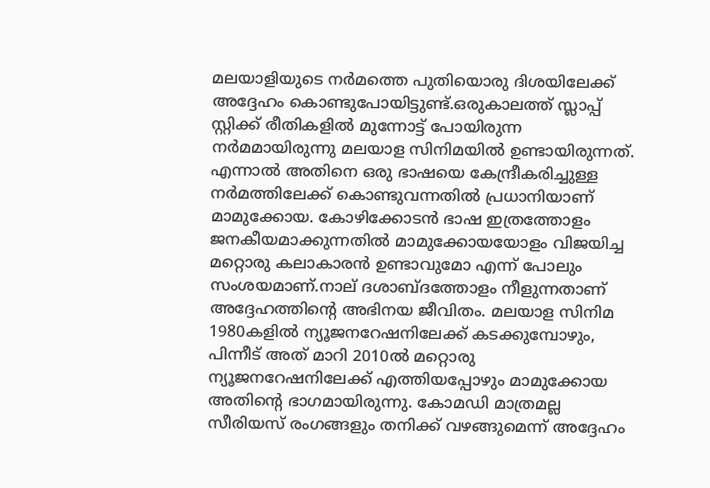മലയാളിയുടെ നര്‍മത്തെ പുതിയൊരു ദിശയിലേക്ക് അദ്ദേഹം കൊണ്ടുപോയിട്ടുണ്ട്.ഒരുകാലത്ത് സ്ലാപ്പ് സ്റ്റിക്ക് രീതികളില്‍ മുന്നോട്ട് പോയിരുന്ന നര്‍മമായിരുന്നു മലയാള സിനിമയില്‍ ഉണ്ടായിരുന്നത്. എന്നാല്‍ അതിനെ ഒരു ഭാഷയെ കേന്ദ്രീകരിച്ചുള്ള നര്‍മത്തിലേക്ക് കൊണ്ടുവന്നതില്‍ പ്രധാനിയാണ് മാമുക്കോയ. കോഴിക്കോടന്‍ ഭാഷ ഇത്രത്തോളം ജനകീയമാക്കുന്നതില്‍ മാമുക്കോയയോളം വിജയിച്ച മറ്റൊരു കലാകാരന്‍ ഉണ്ടാവുമോ എന്ന് പോലും സംശയമാണ്.നാല് ദശാബ്ദത്തോളം നീളുന്നതാണ് അദ്ദേഹത്തിന്റെ അഭിനയ ജീവിതം. മലയാള സിനിമ 1980കളില്‍ ന്യൂജനറേഷനിലേക്ക് കടക്കുമ്പോഴും, പിന്നീട് അത് മാറി 2010ല്‍ മറ്റൊരു ന്യൂജനറേഷനിലേക്ക് എത്തിയപ്പോഴും മാമുക്കോയ അതിന്റെ ഭാഗമായിരുന്നു. കോമഡി മാത്രമല്ല സീരിയസ് രംഗങ്ങളും തനിക്ക് വഴങ്ങുമെന്ന് അദ്ദേഹം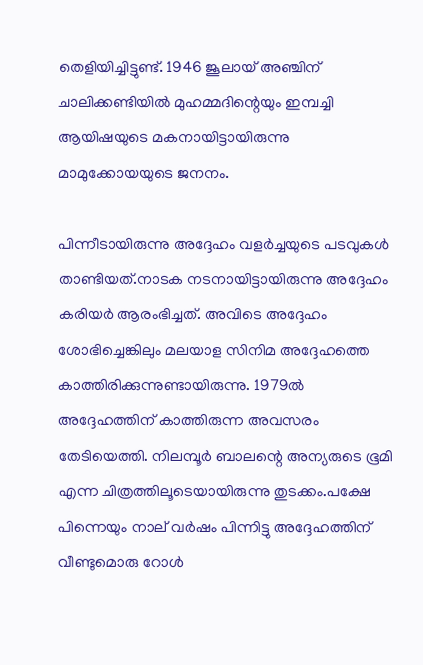തെളിയിച്ചിട്ടുണ്ട്. 1946 ജൂലായ് അഞ്ചിന് ചാലിക്കണ്ടിയില്‍ മുഹമ്മദിന്റെയും ഇമ്പച്ചി ആയിഷയുടെ മകനായിട്ടായിരുന്നു മാമുക്കോയയുടെ ജനനം.

പിന്നീടായിരുന്നു അദ്ദേഹം വളര്‍ച്ചയുടെ പടവുകള്‍ താണ്ടിയത്.നാടക നടനായിട്ടായിരുന്നു അദ്ദേഹം കരിയര്‍ ആരംഭിച്ചത്. അവിടെ അദ്ദേഹം ശോഭിച്ചെങ്കിലും മലയാള സിനിമ അദ്ദേഹത്തെ കാത്തിരിക്കുന്നുണ്ടായിരുന്നു. 1979ല്‍ അദ്ദേഹത്തിന് കാത്തിരുന്ന അവസരം തേടിയെത്തി. നിലമ്പൂര്‍ ബാലന്റെ അന്യരുടെ ഭൂമി എന്ന ചിത്രത്തിലൂടെയായിരുന്നു തുടക്കം.പക്ഷേ പിന്നെയും നാല് വര്‍ഷം പിന്നിട്ടു അദ്ദേഹത്തിന് വീണ്ടുമൊരു റോള്‍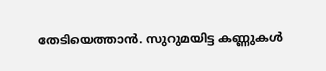തേടിയെത്താന്‍. സുറുമയിട്ട കണ്ണുകള്‍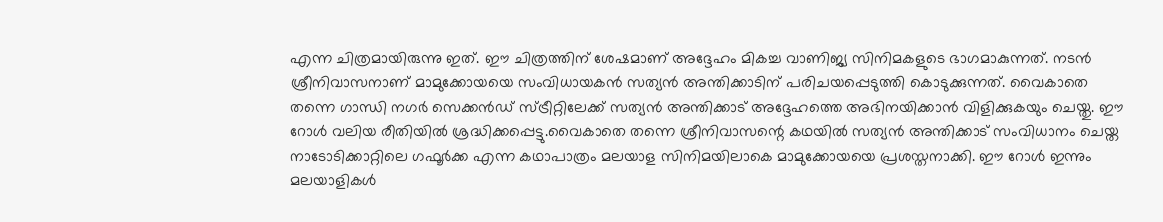എന്ന ചിത്രമായിരുന്നു ഇത്. ഈ ചിത്രത്തിന് ശേഷമാണ് അദ്ദേഹം മികച്ച വാണിജ്യ സിനിമകളുടെ ഭാഗമാകുന്നത്. നടന്‍ ശ്രീനിവാസനാണ് മാമുക്കോയയെ സംവിധായകന്‍ സത്യന്‍ അന്തിക്കാടിന് പരിചയപ്പെടുത്തി കൊടുക്കുന്നത്. വൈകാതെ തന്നെ ഗാന്ധി നഗര്‍ സെക്കന്‍ഡ് സ്ട്രീറ്റിലേക്ക് സത്യന്‍ അന്തിക്കാട് അദ്ദേഹത്തെ അഭിനയിക്കാന്‍ വിളിക്കുകയും ചെയ്തു. ഈ റോള്‍ വലിയ രീതിയില്‍ ശ്രദ്ധിക്കപ്പെട്ടു.വൈകാതെ തന്നെ ശ്രീനിവാസന്റെ കഥയില്‍ സത്യന്‍ അന്തിക്കാട് സംവിധാനം ചെയ്ത നാടോടിക്കാറ്റിലെ ഗഫൂര്‍ക്ക എന്ന കഥാപാത്രം മലയാള സിനിമയിലാകെ മാമുക്കോയയെ പ്രശസ്തനാക്കി. ഈ റോള്‍ ഇന്നും മലയാളികള്‍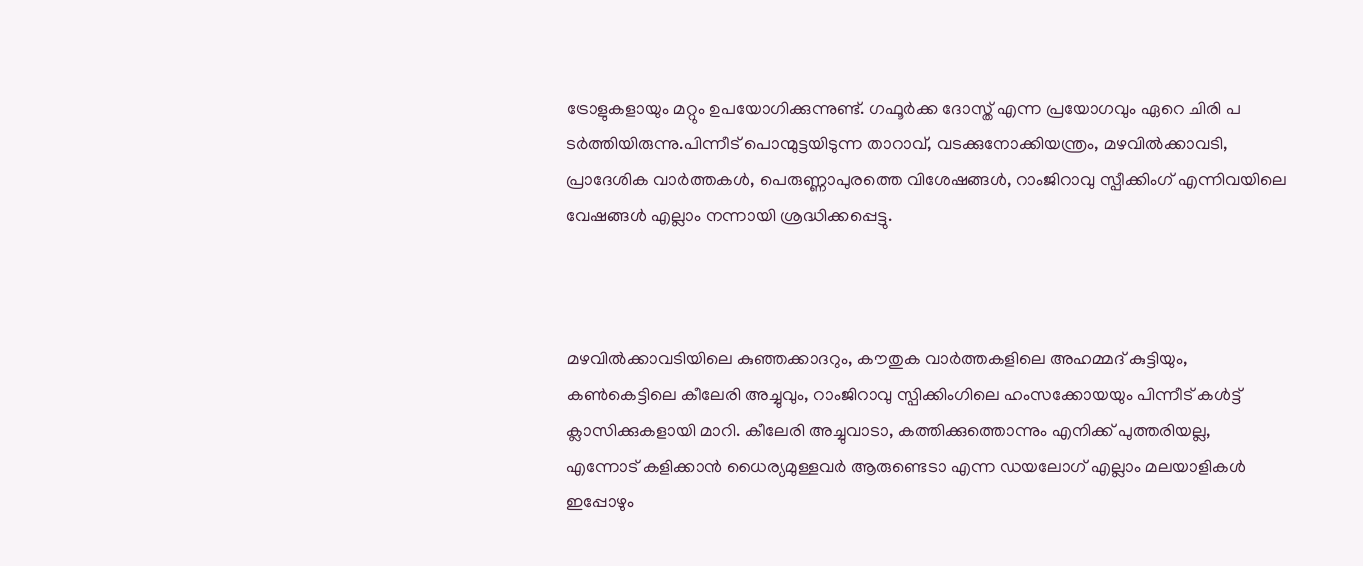ട്രോളുകളായും മറ്റും ഉപയോഗിക്കുന്നുണ്ട്. ഗഫൂര്‍ക്ക ദോസ്ത് എന്ന പ്രയോഗവും ഏറെ ചിരി പ ടര്‍ത്തിയിരുന്നു.പിന്നീട് പൊന്മുട്ടയിടുന്ന താറാവ്, വടക്കുനോക്കിയന്ത്രം, മഴവില്‍ക്കാവടി, പ്രാദേശിക വാര്‍ത്തകള്‍, പെരുണ്ണാപുരത്തെ വിശേഷങ്ങള്‍, റാംജിറാവു സ്പീക്കിംഗ് എന്നിവയിലെ വേഷങ്ങള്‍ എല്ലാം നന്നായി ശ്രദ്ധിക്കപ്പെട്ടു.



മഴവില്‍ക്കാവടിയിലെ കുഞ്ഞക്കാദറും, കൗതുക വാര്‍ത്തകളിലെ അഹമ്മദ് കുട്ടിയും, കണ്‍കെട്ടിലെ കീലേരി അച്ചുവും, റാംജിറാവു സ്പിക്കിംഗിലെ ഹംസക്കോയയും പിന്നീട് കള്‍ട്ട് ക്ലാസിക്കുകളായി മാറി. കീലേരി അച്ചുവാടാ, കത്തിക്കുത്തൊന്നും എനിക്ക് പുത്തരിയല്ല, എന്നോട് കളിക്കാന്‍ ധൈര്യമുള്ളവര്‍ ആരുണ്ടെടാ എന്ന ഡയലോഗ് എല്ലാം മലയാളികള്‍ ഇപ്പോഴും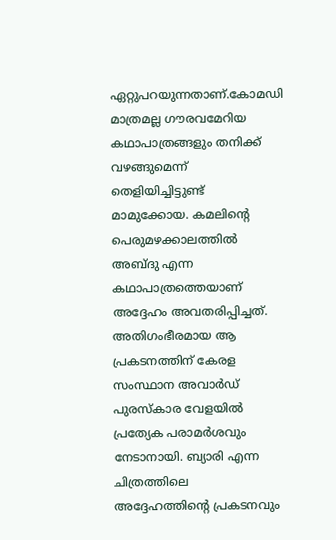ഏറ്റുപറയുന്നതാണ്.കോമഡി മാത്രമല്ല ഗൗരവമേറിയ കഥാപാത്രങ്ങളും തനിക്ക് വഴങ്ങുമെന്ന് തെളിയിച്ചിട്ടുണ്ട് മാമുക്കോയ. കമലിന്റെ പെരുമഴക്കാലത്തില്‍ അബ്ദു എന്ന കഥാപാത്രത്തെയാണ് അദ്ദേഹം അവതരിപ്പിച്ചത്. അതിഗംഭീരമായ ആ പ്രകടനത്തിന് കേരള സംസ്ഥാന അവാര്‍ഡ് പുരസ്‌കാര വേളയില്‍ പ്രത്യേക പരാമര്‍ശവും നേടാനായി. ബ്യാരി എന്ന ചിത്രത്തിലെ അദ്ദേഹത്തിന്റെ പ്രകടനവും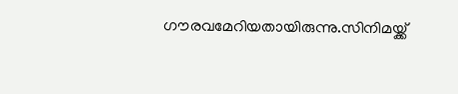ഗൗരവമേറിയതായിരുന്നു.സിനിമയ്ക്ക്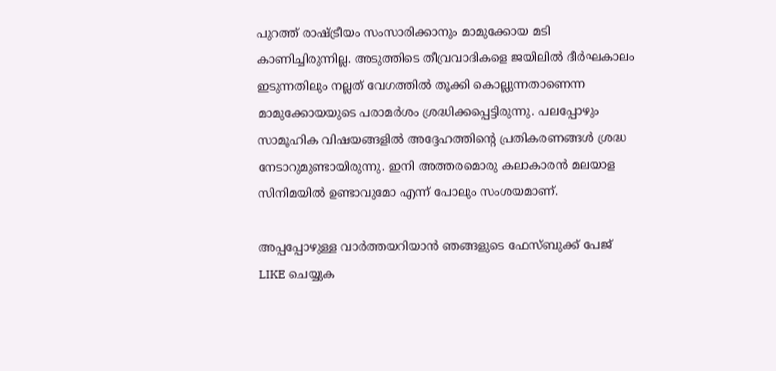പുറത്ത് രാഷ്ട്രീയം സംസാരിക്കാനും മാമുക്കോയ മടി കാണിച്ചിരുന്നില്ല. അടുത്തിടെ തീവ്രവാദികളെ ജയിലില്‍ ദീര്‍ഘകാലം ഇടുന്നതിലും നല്ലത് വേഗത്തില്‍ തൂക്കി കൊല്ലുന്നതാണെന്ന മാമുക്കോയയുടെ പരാമര്‍ശം ശ്രദ്ധിക്കപ്പെട്ടിരുന്നു. പലപ്പോഴും സാമൂഹിക വിഷയങ്ങളില്‍ അദ്ദേഹത്തിന്റെ പ്രതികരണങ്ങള്‍ ശ്രദ്ധ നേടാറുമുണ്ടായിരുന്നു. ഇനി അത്തരമൊരു കലാകാരന്‍ മലയാള സിനിമയില്‍ ഉണ്ടാവുമോ എന്ന് പോലും സംശയമാണ്.

അപ്പപ്പോഴുള്ള വാര്‍ത്തയറിയാന്‍ ഞങ്ങളുടെ ഫേസ്‌ബുക്ക്‌ പേജ് LIKE ചെയ്യുക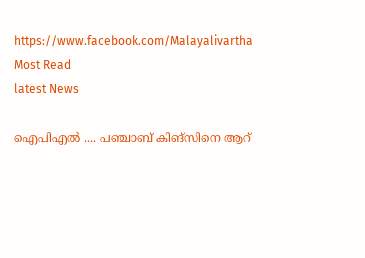https://www.facebook.com/Malayalivartha
Most Read
latest News

ഐപിഎൽ .... പഞ്ചാബ് കിങ്സിനെ ആറ്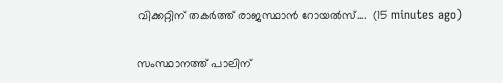വിക്കറ്റിന് തകർത്ത് രാജസ്ഥാൻ റോയൽസ്....  (15 minutes ago)

സംസ്ഥാനത്ത് പാലിന്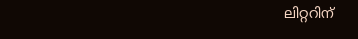ലിറ്ററിന്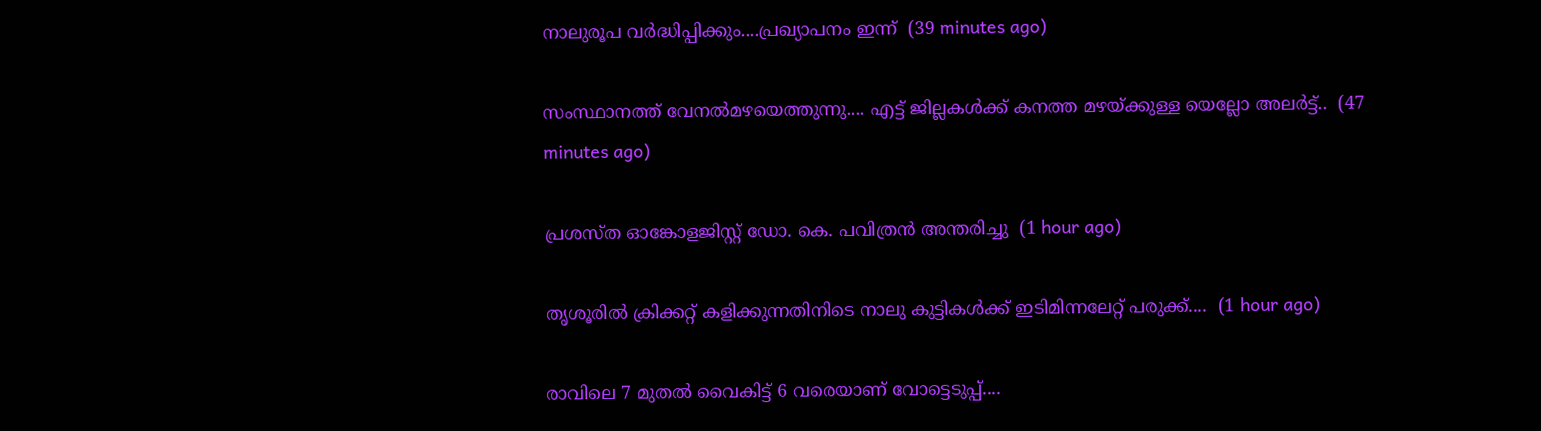നാലുരൂപ വർദ്ധിപ്പിക്കും....പ്രഖ്യാപനം ഇന്ന്  (39 minutes ago)

സംസ്ഥാനത്ത് വേനൽമഴയെത്തുന്നു.... എട്ട് ജില്ലകൾക്ക് കനത്ത മഴയ്ക്കുള്ള യെല്ലോ അലർട്ട്..  (47 minutes ago)

പ്രശസ്ത ഓങ്കോളജിസ്റ്റ് ഡോ. കെ. പവിത്രൻ അന്തരിച്ചു  (1 hour ago)

തൃശൂരിൽ ക്രിക്കറ്റ് കളിക്കുന്നതിനിടെ നാലു കുട്ടികൾക്ക് ഇടിമിന്നലേറ്റ് പരുക്ക്....  (1 hour ago)

രാവിലെ 7 മുതൽ വൈകിട്ട് 6 വരെയാണ് വോട്ടെടുപ്പ്....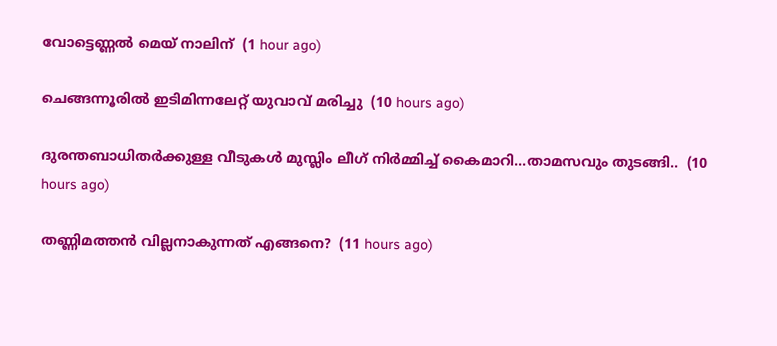വോട്ടെണ്ണൽ മെയ് നാലിന്  (1 hour ago)

ചെങ്ങന്നൂരിൽ ഇടിമിന്നലേറ്റ് യുവാവ് മരിച്ചു  (10 hours ago)

ദുരന്തബാധിതര്‍ക്കുള്ള വീടുകള്‍ മുസ്ലിം ലീഗ് നിര്‍മ്മിച്ച് കൈമാറി...താമസവും തുടങ്ങി..  (10 hours ago)

തണ്ണിമത്തൻ വില്ലനാകുന്നത് എങ്ങനെ?  (11 hours ago)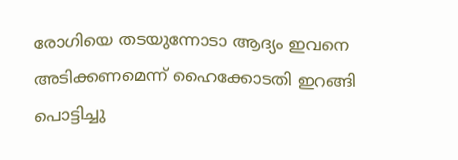രോഗിയെ തടയുന്നോടാ ആദ്യം ഇവനെ അടിക്കണമെന്ന് ഹൈക്കോടതി ഇറങ്ങി പൊട്ടിച്ചു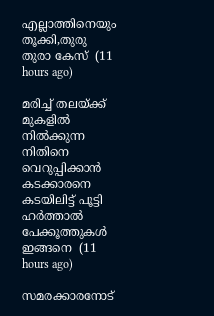എല്ലാത്തിനെയും തൂക്കി,തുരു തുരാ കേസ്  (11 hours ago)

മരിച്ച് തലയ്ക്ക് മുകളിൽ നിൽക്കുന്ന നിതിനെ വെറുപ്പിക്കാൻ കടക്കാരനെ കടയിലിട്ട് പൂട്ടി ഹർത്താൽ പേക്കൂത്തുകൾ ഇങ്ങനെ  (11 hours ago)

സമരക്കാരനോട്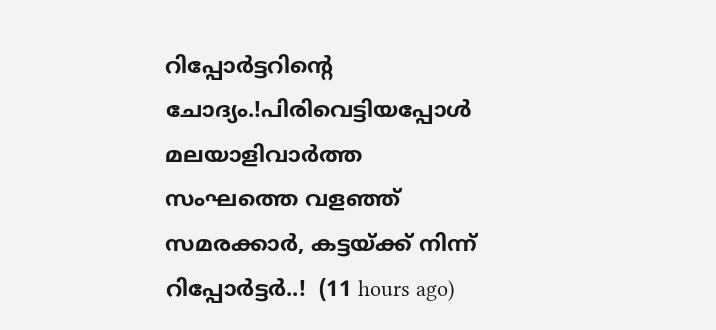റിപ്പോർട്ടറിന്റെ ചോദ്യം.!പിരിവെട്ടിയപ്പോൾ മലയാളിവാർത്ത സംഘത്തെ വളഞ്ഞ് സമരക്കാർ, കട്ടയ്ക്ക് നിന്ന് റിപ്പോർട്ടർ..!  (11 hours ago)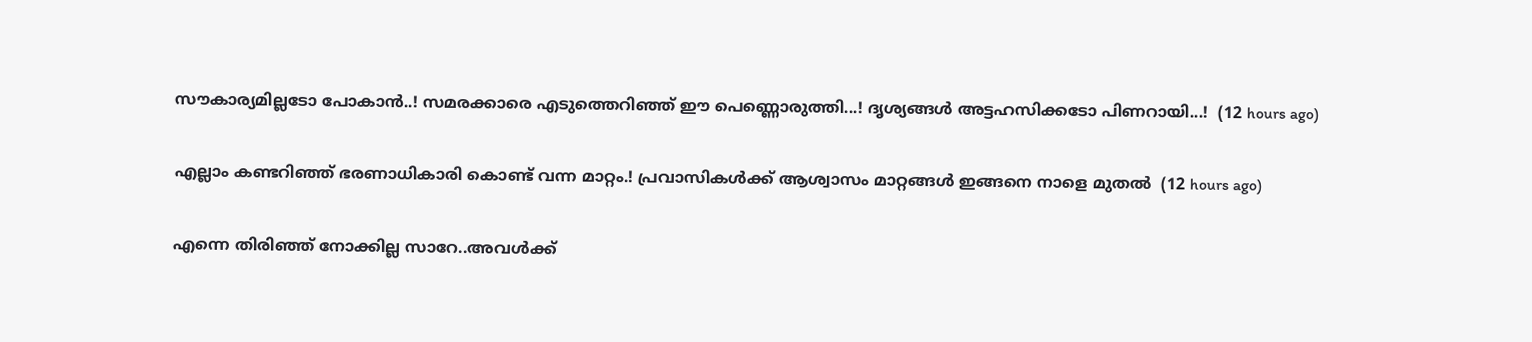സൗകാര്യമില്ലടോ പോകാന്‍..! സമരക്കാരെ എടുത്തെറിഞ്ഞ് ഈ പെണ്ണൊരുത്തി...! ദൃശ്യങ്ങൾ അട്ടഹസിക്കടോ പിണറായി...!  (12 hours ago)

എല്ലാം കണ്ടറിഞ്ഞ് ഭരണാധികാരി കൊണ്ട് വന്ന മാറ്റം.! പ്രവാസികൾക്ക് ആശ്വാസം മാറ്റങ്ങൾ ഇങ്ങനെ നാളെ മുതൽ  (12 hours ago)

എന്നെ തിരിഞ്ഞ് നോക്കില്ല സാറേ..അവൾക്ക്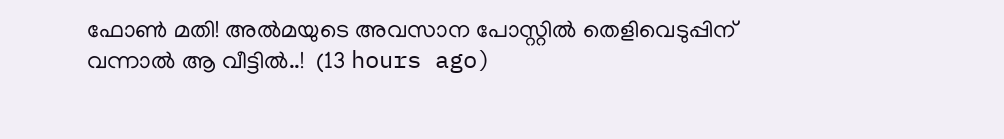ഫോൺ മതി! അൽമയുടെ അവസാന പോസ്റ്റിൽ തെളിവെടുപ്പിന് വന്നാൽ ആ വീട്ടിൽ..!  (13 hours ago)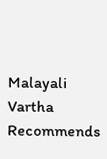Malayali Vartha Recommends